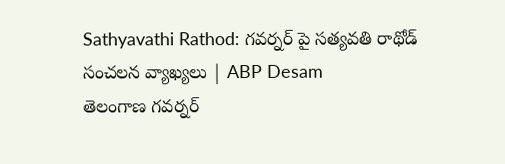Sathyavathi Rathod: గవర్నర్ పై సత్యవతి రాథోడ్ సంచలన వ్యాఖ్యలు | ABP Desam
తెలంగాణ గవర్నర్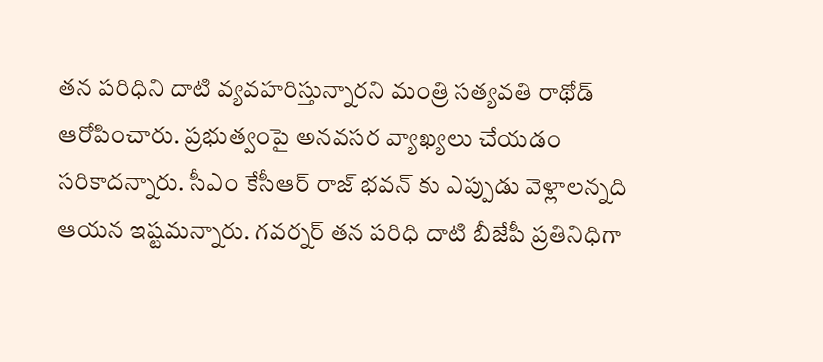తన పరిధిని దాటి వ్యవహరిస్తున్నారని మంత్రి సత్యవతి రాథోడ్ ఆరోపించారు. ప్రభుత్వంపై అనవసర వ్యాఖ్యలు చేయడం సరికాదన్నారు. సీఎం కేసీఆర్ రాజ్ భవన్ కు ఎప్పుడు వెళ్లాలన్నది ఆయన ఇష్టమన్నారు. గవర్నర్ తన పరిధి దాటి బీజేపీ ప్రతినిధిగా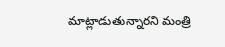మాట్లాడుతున్నారని మంత్రి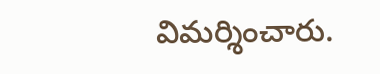విమర్శించారు.